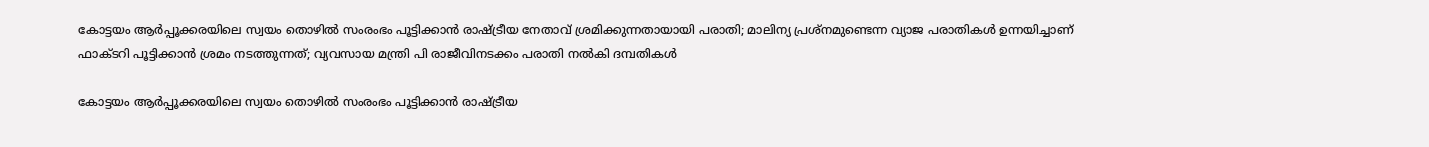കോട്ടയം ആർപ്പൂക്കരയിലെ സ്വയം തൊഴിൽ സംരംഭം പൂട്ടിക്കാൻ രാഷ്ട്രീയ നേതാവ് ശ്രമിക്കുന്നതായായി പരാതി; മാലിന്യ പ്രശ്നമുണ്ടെന്ന വ്യാജ പരാതികൾ ഉന്നയിച്ചാണ് ഫാക്ടറി പൂട്ടിക്കാൻ ശ്രമം നടത്തുന്നത്; വ്യവസായ മന്ത്രി പി രാജീവിനടക്കം പരാതി നൽകി ദമ്പതികൾ

കോട്ടയം ആർപ്പൂക്കരയിലെ സ്വയം തൊഴിൽ സംരംഭം പൂട്ടിക്കാൻ രാഷ്ട്രീയ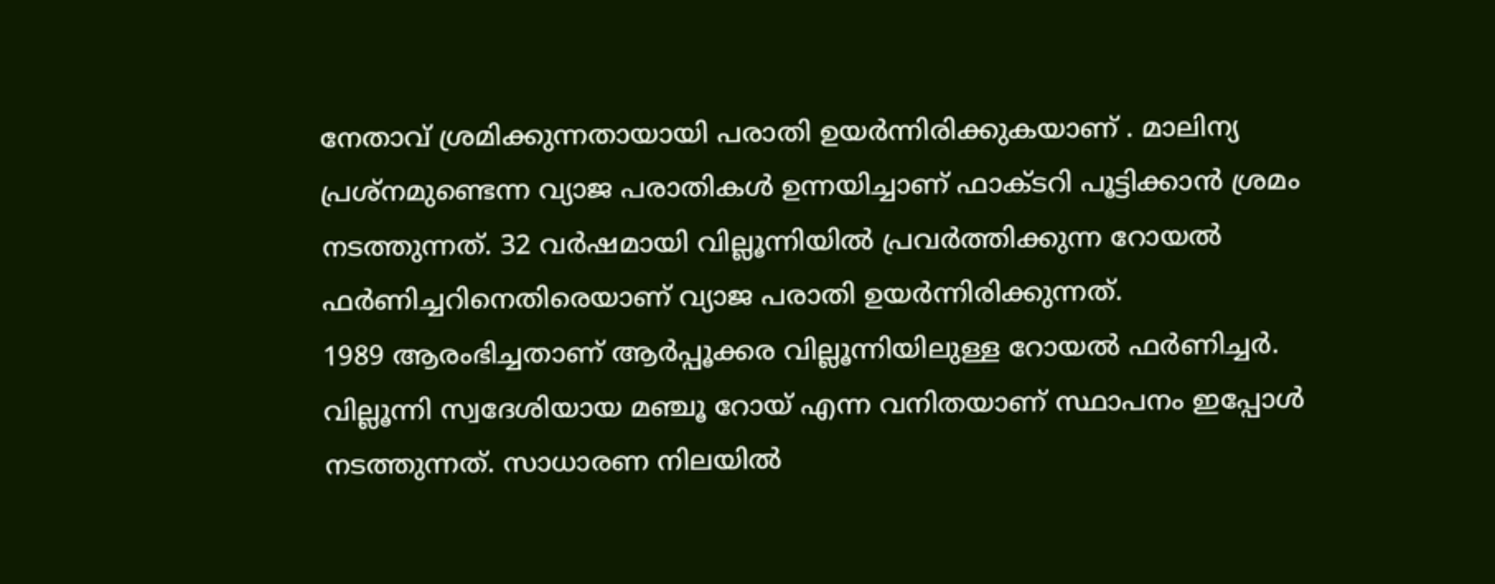നേതാവ് ശ്രമിക്കുന്നതായായി പരാതി ഉയർന്നിരിക്കുകയാണ് . മാലിന്യ പ്രശ്നമുണ്ടെന്ന വ്യാജ പരാതികൾ ഉന്നയിച്ചാണ് ഫാക്ടറി പൂട്ടിക്കാൻ ശ്രമം നടത്തുന്നത്. 32 വർഷമായി വില്ലൂന്നിയിൽ പ്രവർത്തിക്കുന്ന റോയൽ ഫർണിച്ചറിനെതിരെയാണ് വ്യാജ പരാതി ഉയർന്നിരിക്കുന്നത്.
1989 ആരംഭിച്ചതാണ് ആർപ്പൂക്കര വില്ലൂന്നിയിലുള്ള റോയൽ ഫർണിച്ചർ. വില്ലൂന്നി സ്വദേശിയായ മഞ്ചൂ റോയ് എന്ന വനിതയാണ് സ്ഥാപനം ഇപ്പോൾ നടത്തുന്നത്. സാധാരണ നിലയിൽ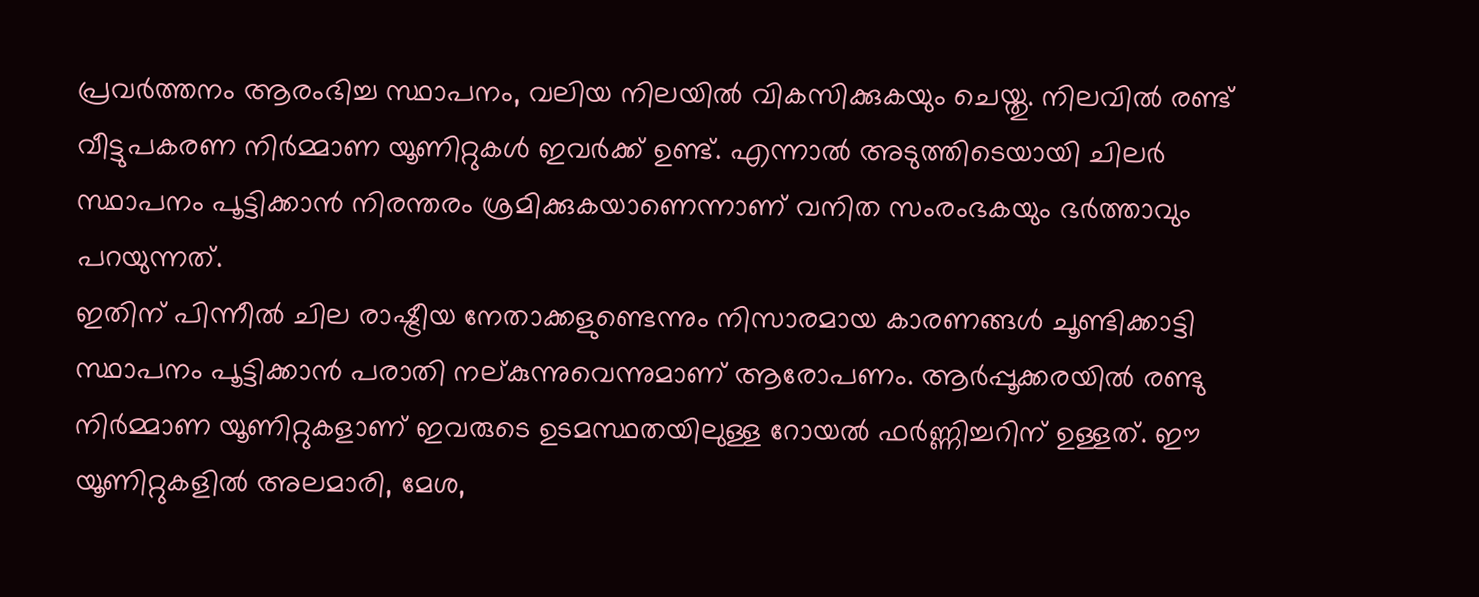പ്രവർത്തനം ആരംഭിച്ച സ്ഥാപനം, വലിയ നിലയിൽ വികസിക്കുകയും ചെയ്തു. നിലവിൽ രണ്ട് വീട്ടുപകരണ നിർമ്മാണ യൂണിറ്റുകൾ ഇവർക്ക് ഉണ്ട്. എന്നാൽ അടുത്തിടെയായി ചിലർ സ്ഥാപനം പൂട്ടിക്കാൻ നിരന്തരം ശ്രമിക്കുകയാണെന്നാണ് വനിത സംരംഭകയും ഭർത്താവും പറയുന്നത്.
ഇതിന് പിന്നീൽ ചില രാഷ്ട്രീയ നേതാക്കളുണ്ടെന്നും നിസാരമായ കാരണങ്ങൾ ചൂണ്ടിക്കാട്ടി സ്ഥാപനം പൂട്ടിക്കാൻ പരാതി നല്കുന്നുവെന്നുമാണ് ആരോപണം. ആർപ്പൂക്കരയിൽ രണ്ടു നിർമ്മാണ യൂണിറ്റുകളാണ് ഇവരുടെ ഉടമസ്ഥതയിലുള്ള റോയൽ ഫർണ്ണിച്ചറിന് ഉള്ളത്. ഈ യൂണിറ്റുകളിൽ അലമാരി, മേശ,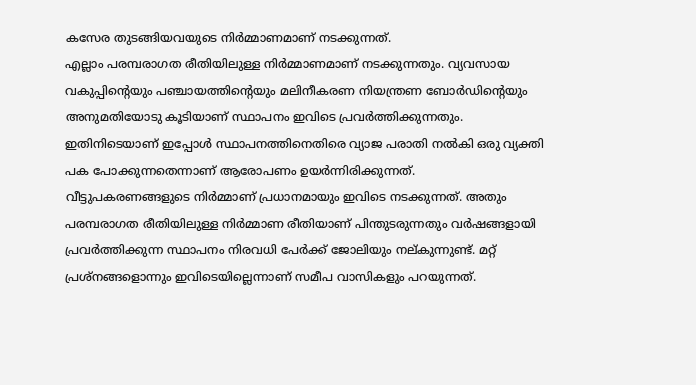കസേര തുടങ്ങിയവയുടെ നിർമ്മാണമാണ് നടക്കുന്നത്.
എല്ലാം പരമ്പരാഗത രീതിയിലുള്ള നിർമ്മാണമാണ് നടക്കുന്നതും. വ്യവസായ വകുപ്പിൻ്റെയും പഞ്ചായത്തിൻ്റെയും മലിനീകരണ നിയന്ത്രണ ബോർഡിൻ്റെയും അനുമതിയോടു കൂടിയാണ് സ്ഥാപനം ഇവിടെ പ്രവർത്തിക്കുന്നതും. ഇതിനിടെയാണ് ഇപ്പോൾ സ്ഥാപനത്തിനെതിരെ വ്യാജ പരാതി നൽകി ഒരു വ്യക്തി പക പോക്കുന്നതെന്നാണ് ആരോപണം ഉയർന്നിരിക്കുന്നത്.
വീട്ടുപകരണങ്ങളുടെ നിർമ്മാണ് പ്രധാനമായും ഇവിടെ നടക്കുന്നത്. അതും പരമ്പരാഗത രീതിയിലുള്ള നിർമ്മാണ രീതിയാണ് പിന്തുടരുന്നതും വർഷങ്ങളായി പ്രവർത്തിക്കുന്ന സ്ഥാപനം നിരവധി പേർക്ക് ജോലിയും നല്കുന്നുണ്ട്. മറ്റ് പ്രശ്നങ്ങളൊന്നും ഇവിടെയില്ലെന്നാണ് സമീപ വാസികളും പറയുന്നത്.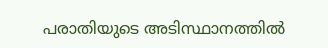പരാതിയുടെ അടിസ്ഥാനത്തിൽ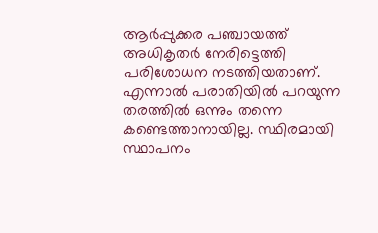ആർപ്പുക്കര പഞ്ചായത്ത് അധികൃതർ നേരിട്ടെത്തി പരിശോധന നടത്തിയതാണ്. എന്നാൽ പരാതിയിൽ പറയുന്ന തരത്തിൽ ഒന്നും തന്നെ കണ്ടെത്താനായില്ല. സ്ഥിരമായി സ്ഥാപനം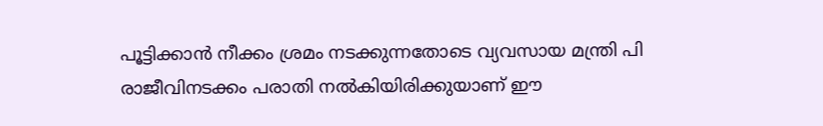പൂട്ടിക്കാൻ നീക്കം ശ്രമം നടക്കുന്നതോടെ വ്യവസായ മന്ത്രി പി രാജീവിനടക്കം പരാതി നൽകിയിരിക്കുയാണ് ഈ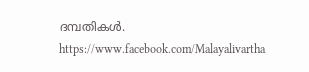ദമ്പതികൾ.
https://www.facebook.com/Malayalivartha